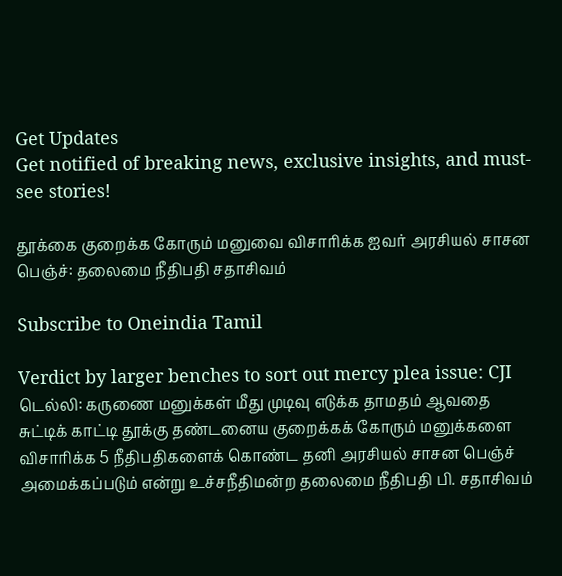Get Updates
Get notified of breaking news, exclusive insights, and must-see stories!

தூக்கை குறைக்க கோரும் மனுவை விசாரிக்க ஐவர் அரசியல் சாசன பெஞ்ச்: தலைமை நீதிபதி சதாசிவம்

Subscribe to Oneindia Tamil

Verdict by larger benches to sort out mercy plea issue: CJI
டெல்லி: கருணை மனுக்கள் மீது முடிவு எடுக்க தாமதம் ஆவதை சுட்டிக் காட்டி தூக்கு தண்டனைய குறைக்கக் கோரும் மனுக்களை விசாரிக்க 5 நீதிபதிகளைக் கொண்ட தனி அரசியல் சாசன பெஞ்ச் அமைக்கப்படும் என்று உச்சநீதிமன்ற தலைமை நீதிபதி பி. சதாசிவம்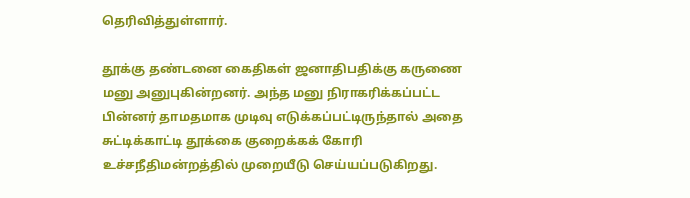தெரிவித்துள்ளார்.

தூக்கு தண்டனை கைதிகள் ஜனாதிபதிக்கு கருணை மனு அனுபுகின்றனர். அந்த மனு நிராகரிக்கப்பட்ட பின்னர் தாமதமாக முடிவு எடுக்கப்பட்டிருந்தால் அதை சுட்டிக்காட்டி தூக்கை குறைக்கக் கோரி உச்சநீதிமன்றத்தில் முறையீடு செய்யப்படுகிறது.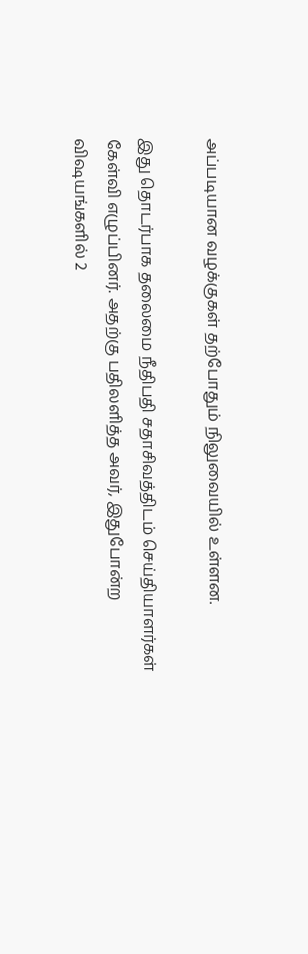அப்படியான வழக்குகள் தற்போதும் நிலுவையில் உள்ளன.

இது தொடர்பாக தலைமை நீதிபதி சதாசிவத்திடம் செய்தியாளர்கள் கேள்வி எழுப்பினர். அதற்கு பதிலளித்த அவர், இதுபோன்ற விஷயங்களில் 2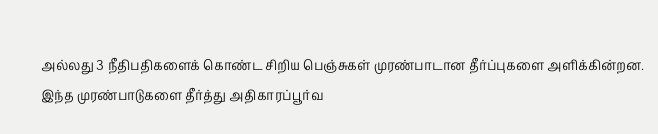அல்லது 3 நீதிபதிகளைக் கொண்ட சிறிய பெஞ்சுகள் முரண்பாடான தீர்ப்புகளை அளிக்கின்றன. இந்த முரண்பாடுகளை தீர்த்து அதிகாரப்பூர்வ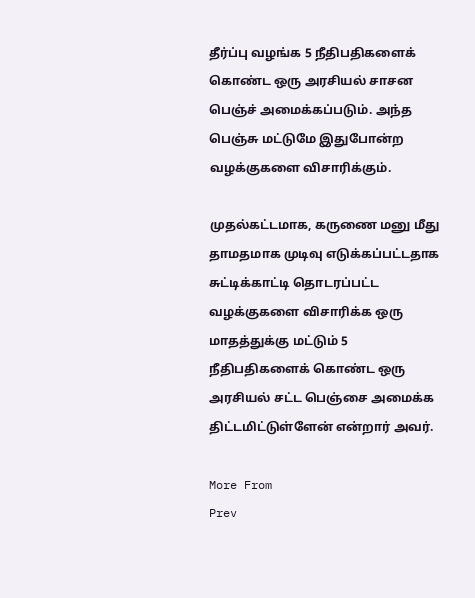தீர்ப்பு வழங்க 5 நீதிபதிகளைக் கொண்ட ஒரு அரசியல் சாசன பெஞ்ச் அமைக்கப்படும். அந்த பெஞ்சு மட்டுமே இதுபோன்ற வழக்குகளை விசாரிக்கும்.

முதல்கட்டமாக, கருணை மனு மீது தாமதமாக முடிவு எடுக்கப்பட்டதாக சுட்டிக்காட்டி தொடரப்பட்ட வழக்குகளை விசாரிக்க ஒரு மாதத்துக்கு மட்டும் 5 நீதிபதிகளைக் கொண்ட ஒரு அரசியல் சட்ட பெஞ்சை அமைக்க திட்டமிட்டுள்ளேன் என்றார் அவர்.

More From
Prev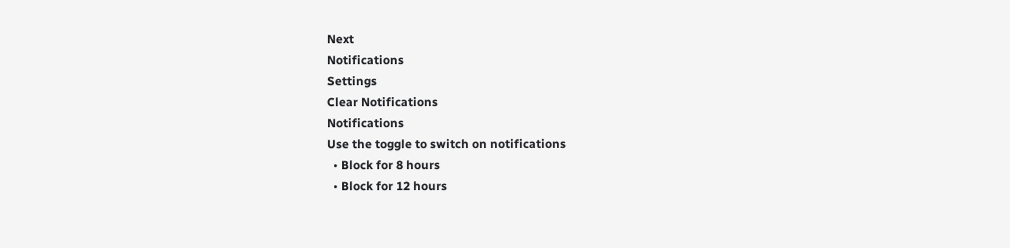Next
Notifications
Settings
Clear Notifications
Notifications
Use the toggle to switch on notifications
  • Block for 8 hours
  • Block for 12 hours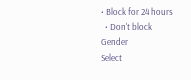• Block for 24 hours
  • Don't block
Gender
Select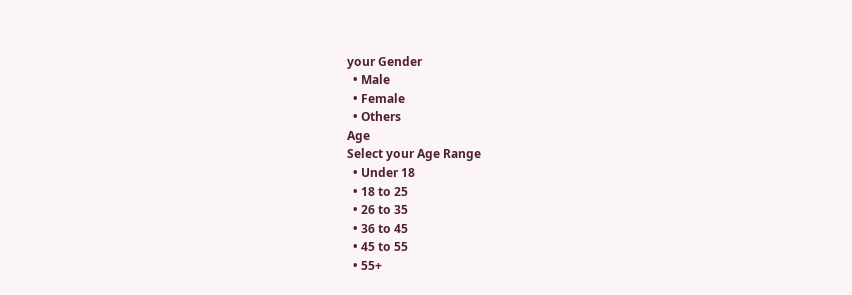your Gender
  • Male
  • Female
  • Others
Age
Select your Age Range
  • Under 18
  • 18 to 25
  • 26 to 35
  • 36 to 45
  • 45 to 55
  • 55+